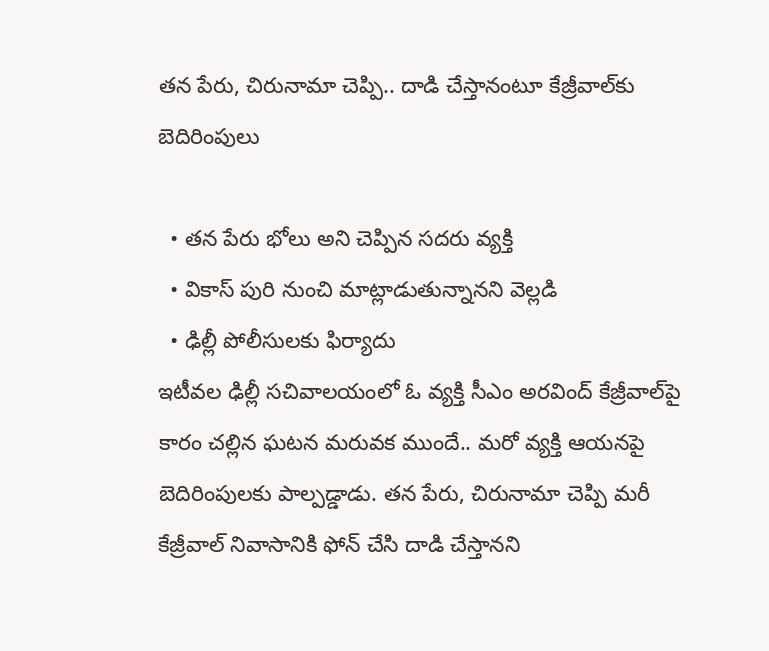తన పేరు, చిరునామా చెప్పి.. దాడి చేస్తానంటూ కేజ్రీవాల్‌కు బెదిరింపులు

  • తన పేరు భోలు అని చెప్పిన సదరు వ్యక్తి
  • వికాస్ పురి నుంచి మాట్లాడుతున్నానని వెల్లడి
  • ఢిల్లీ పోలీసులకు ఫిర్యాదు
ఇటీవల ఢిల్లీ సచివాలయంలో ఓ వ్యక్తి సీఎం అరవింద్ కేజ్రీవాల్‌పై కారం చల్లిన ఘటన మరువక ముందే.. మరో వ్యక్తి ఆయనపై బెదిరింపులకు పాల్పడ్డాడు. తన పేరు, చిరునామా చెప్పి మరీ కేజ్రీవాల్ నివాసానికి ఫోన్ చేసి దాడి చేస్తానని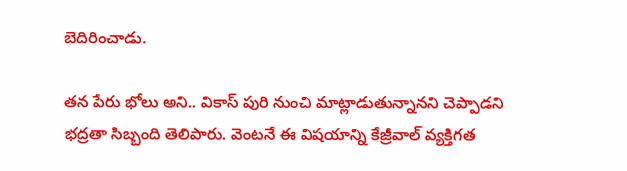బెదిరించాడు.

తన పేరు భోలు అని.. వికాస్ పురి నుంచి మాట్లాడుతున్నానని చెప్పాడని భద్రతా సిబ్బంది తెలిపారు. వెంటనే ఈ విషయాన్ని కేజ్రీవాల్ వ్యక్తిగత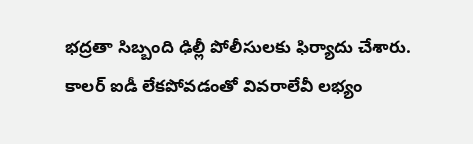భద్రతా సిబ్బంది ఢిల్లీ పోలీసులకు ఫిర్యాదు చేశారు. కాలర్ ఐడీ లేకపోవడంతో వివరాలేవీ లభ్యం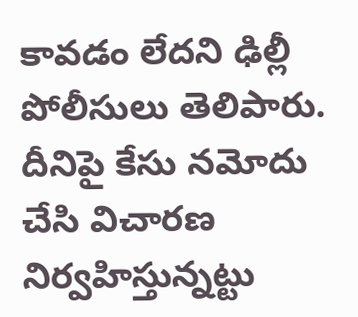కావడం లేదని ఢిల్లీ పోలీసులు తెలిపారు. దీనిపై కేసు నమోదు చేసి విచారణ నిర్వహిస్తున్నట్టు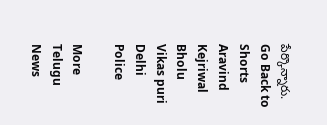పేర్కొన్నారు.
Go Back to Shorts
Aravind Kejriwal
Bholu
Vikas puri
Delhi
Police

More Telugu News